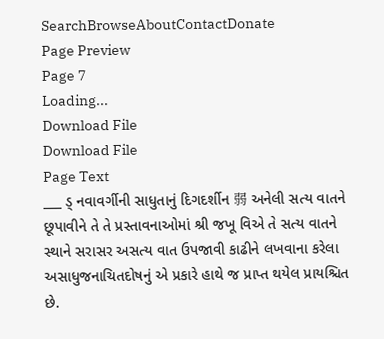SearchBrowseAboutContactDonate
Page Preview
Page 7
Loading...
Download File
Download File
Page Text
___ ડ્ નવાવર્ગીની સાધુતાનું દિગદર્શીન 弱 અનેલી સત્ય વાતને છૂપાવીને તે તે પ્રસ્તાવનાઓમાં શ્રી જખૂ વિએ તે સત્ય વાતને સ્થાને સરાસર અસત્ય વાત ઉપજાવી કાઢીને લખવાના કરેલા અસાધુજનાચિતદોષનું એ પ્રકારે હાથે જ પ્રાપ્ત થયેલ પ્રાયશ્ચિત છે.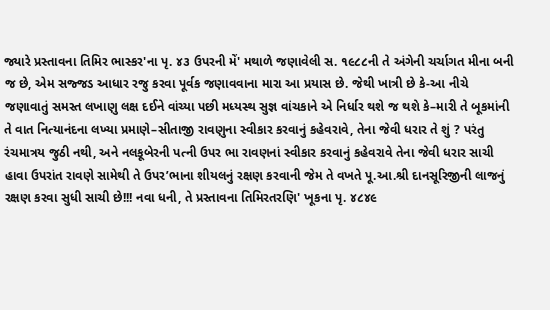જ્યારે પ્રસ્તાવના તિમિર ભાસ્કર'ના પૃ. ૪૩ ઉપરની મેં' મથાળે જણાવેલી સ. ૧૯૮૮ની તે અંગેની ચર્ચાગત મીના બની જ છે, એમ સજ્જડ આધાર રજુ કરવા પૂર્વક જણાવવાના મારા આ પ્રયાસ છે. જેથી ખાત્રી છે કે-આ નીચે જણાવાતું સમસ્ત લખાણુ લક્ષ દઈને વાંચ્યા પછી મધ્યસ્થ સુજ્ઞ વાંચકાને એ નિર્ધાર થશે જ થશે કે–મારી તે બૂકમાંની તે વાત નિત્યાનંદના લખ્યા પ્રમાણે–સીતાજી રાવણુના સ્વીકાર કરવાનું કહેવરાવે, તેના જેવી ધરાર તે શું ? પરંતુ રંચમાત્રય જુઠી નથી, અને નલકૂબેરની પત્ની ઉપર ભા રાવણનાં સ્વીકાર કરવાનું કહેવરાવે તેના જેવી ધરાર સાચી હાવા ઉપરાંત રાવણે સામેથી તે ઉપર’ભાના શીયલનું રક્ષણ કરવાની જેમ તે વખતે પૂ.આ.શ્રી દાનસૂરિજીની લાજનું રક્ષણ કરવા સુધી સાચી છે!!! નવા ધની, તે પ્રસ્તાવના તિમિરતરણિ' ખૂકના પૃ. ૪૮૪૯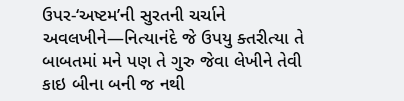ઉપર-‘અષ્ટમ’ની સુરતની ચર્ચાને અવલખીને—નિત્યાનંદે જે ઉપયુ ક્તરીત્યા તે બાબતમાં મને પણ તે ગુરુ જેવા લેખીને તેવી કાઇ બીના બની જ નથી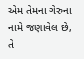એમ તેમના ગેરુના નામે જણાવેલ છે, તે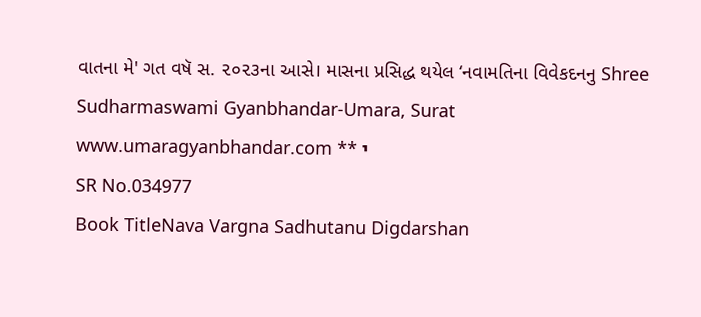વાતના મે' ગત વષૅ સ. ૨૦૨૩ના આસે। માસના પ્રસિદ્ધ થયેલ ‘નવામતિના વિવેકદનનુ Shree Sudharmaswami Gyanbhandar-Umara, Surat www.umaragyanbhandar.com ** י
SR No.034977
Book TitleNava Vargna Sadhutanu Digdarshan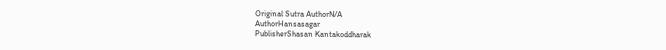Original Sutra AuthorN/A
AuthorHansasagar
PublisherShasan Kantakoddharak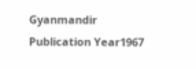Gyanmandir
Publication Year1967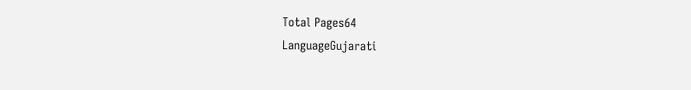Total Pages64
LanguageGujarati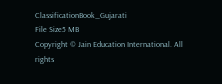ClassificationBook_Gujarati
File Size5 MB
Copyright © Jain Education International. All rights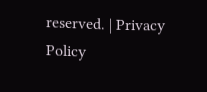reserved. | Privacy Policy